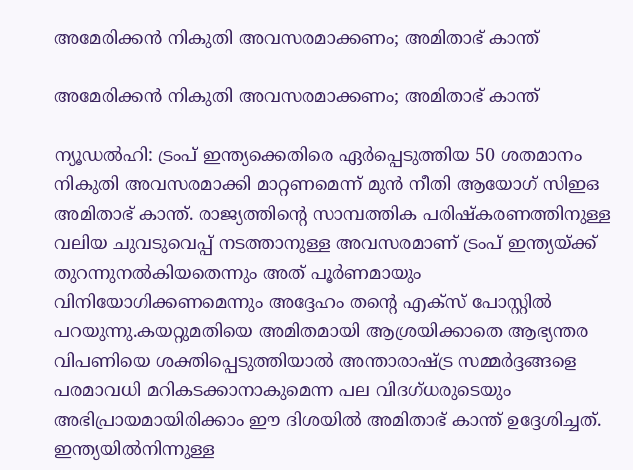അമേരിക്കന്‍ നികുതി അവസരമാക്കണം; അമിതാഭ് കാന്ത്

അമേരിക്കന്‍ നികുതി അവസരമാക്കണം; അമിതാഭ് കാന്ത്

ന്യൂഡല്‍ഹി: ട്രംപ് ഇന്ത്യക്കെതിരെ ഏര്‍പ്പെടുത്തിയ 50 ശതമാനം നികുതി അവസരമാക്കി മാറ്റണമെന്ന് മുന്‍ നീതി ആയോഗ് സിഇഒ അമിതാഭ് കാന്ത്. രാജ്യത്തിന്റെ സാമ്പത്തിക പരിഷ്‌കരണത്തിനുള്ള വലിയ ചുവടുവെപ്പ് നടത്താനുള്ള അവസരമാണ് ട്രംപ് ഇന്ത്യയ്ക്ക് തുറന്നുനല്‍കിയതെന്നും അത് പൂര്‍ണമായും വിനിയോഗിക്കണമെന്നും അദ്ദേഹം തന്റെ എക്സ് പോസ്റ്റില്‍ പറയുന്നു.കയറ്റുമതിയെ അമിതമായി ആശ്രയിക്കാതെ ആഭ്യന്തര വിപണിയെ ശക്തിപ്പെടുത്തിയാല്‍ അന്താരാഷ്ട്ര സമ്മര്‍ദ്ദങ്ങളെ പരമാവധി മറികടക്കാനാകുമെന്ന പല വിദഗ്ധരുടെയും അഭിപ്രായമായിരിക്കാം ഈ ദിശയില്‍ അമിതാഭ് കാന്ത് ഉദ്ദേശിച്ചത്.
ഇന്ത്യയില്‍നിന്നുള്ള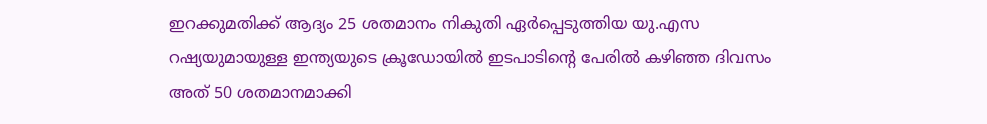ഇറക്കുമതിക്ക് ആദ്യം 25 ശതമാനം നികുതി ഏര്‍പ്പെടുത്തിയ യു.എസ റഷ്യയുമായുള്ള ഇന്ത്യയുടെ ക്രൂഡോയില്‍ ഇടപാടിന്റെ പേരില്‍ കഴിഞ്ഞ ദിവസം അത് 50 ശതമാനമാക്കി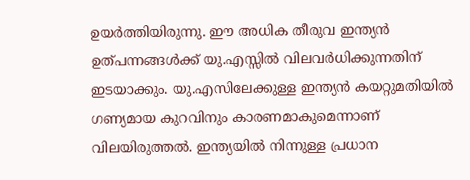ഉയര്‍ത്തിയിരുന്നു. ഈ അധിക തീരുവ ഇന്ത്യന്‍ ഉത്പന്നങ്ങള്‍ക്ക് യു.എസ്സില്‍ വിലവര്‍ധിക്കുന്നതിന് ഇടയാക്കും. യു.എസിലേക്കുള്ള ഇന്ത്യന്‍ കയറ്റുമതിയില്‍ ഗണ്യമായ കുറവിനും കാരണമാകുമെന്നാണ് വിലയിരുത്തല്‍. ഇന്ത്യയില്‍ നിന്നുള്ള പ്രധാന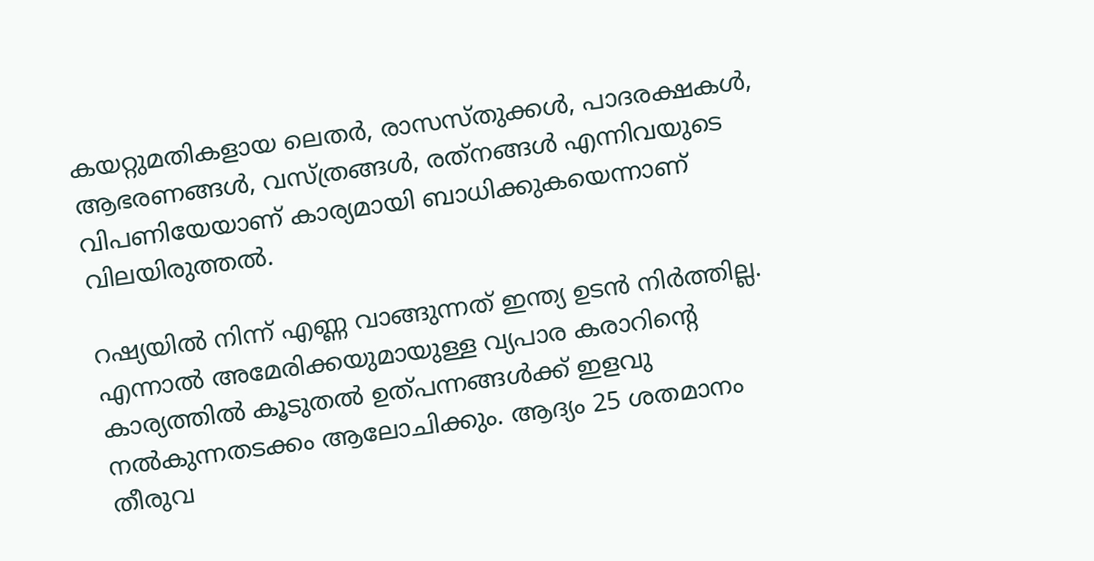കയറ്റുമതികളായ ലെതര്‍, രാസസ്തുക്കള്‍, പാദരക്ഷകള്‍, ആഭരണങ്ങള്‍, വസ്ത്രങ്ങള്‍, രത്‌നങ്ങള്‍ എന്നിവയുടെ വിപണിയേയാണ് കാര്യമായി ബാധിക്കുകയെന്നാണ് വിലയിരുത്തല്‍.

റഷ്യയില്‍ നിന്ന് എണ്ണ വാങ്ങുന്നത് ഇന്ത്യ ഉടന്‍ നിര്‍ത്തില്ല. എന്നാല്‍ അമേരിക്കയുമായുള്ള വ്യപാര കരാറിന്റെ കാര്യത്തില്‍ കൂടുതല്‍ ഉത്പന്നങ്ങള്‍ക്ക് ഇളവു നല്‍കുന്നതടക്കം ആലോചിക്കും. ആദ്യം 25 ശതമാനം തീരുവ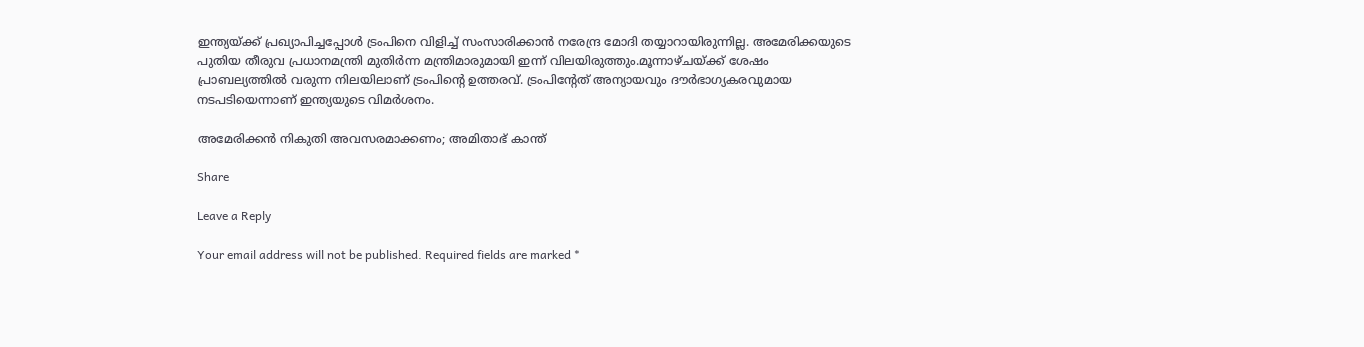ഇന്ത്യയ്ക്ക് പ്രഖ്യാപിച്ചപ്പോള്‍ ട്രംപിനെ വിളിച്ച് സംസാരിക്കാന്‍ നരേന്ദ്ര മോദി തയ്യാറായിരുന്നില്ല. അമേരിക്കയുടെ പുതിയ തീരുവ പ്രധാനമന്ത്രി മുതിര്‍ന്ന മന്ത്രിമാരുമായി ഇന്ന് വിലയിരുത്തും.മൂന്നാഴ്ചയ്ക്ക് ശേഷം പ്രാബല്യത്തില്‍ വരുന്ന നിലയിലാണ് ട്രംപിന്റെ ഉത്തരവ്. ട്രംപിന്റേത് അന്യായവും ദൗര്‍ഭാഗ്യകരവുമായ നടപടിയെന്നാണ് ഇന്ത്യയുടെ വിമര്‍ശനം.

അമേരിക്കന്‍ നികുതി അവസരമാക്കണം; അമിതാഭ് കാന്ത്

Share

Leave a Reply

Your email address will not be published. Required fields are marked *